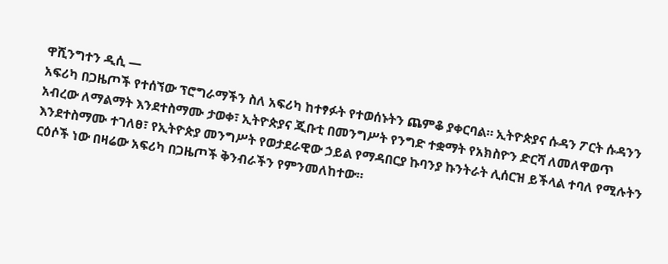ዋሺንግተን ዲሲ —
አፍሪካ በጋዜጦች የተሰኘው ፕሮግራማችን ስለ አፍሪካ ከተፃፉት የተወሰኑትን ጨምቆ ያቀርባል። ኢትዮጵያና ሱዳን ፖርት ሱዳንን አብረው ለማልማት እንደተስማሙ ታወቀ፣ ኢትዮጵያና ጂቡቲ በመንግሥት የንግድ ተቋማት የአክስዮን ድርሻ ለመለዋወጥ እንደተስማሙ ተገለፀ፣ የኢትዮጵያ መንግሥት የወታደራዊው ኃይል የማዳበርያ ኩባንያ ኩንትራት ሊሰርዝ ይችላል ተባለ የሚሉትን ርዕሶች ነው በዛሬው አፍሪካ በጋዜጦች ቅንብራችን የምንመለከተው።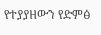የተያያዘውን የድምፅ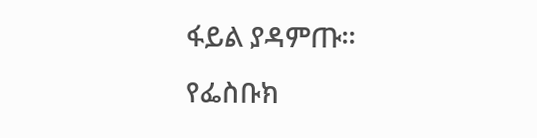ፋይል ያዳምጡ።
የፌስቡክ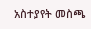አስተያየት መስጫ